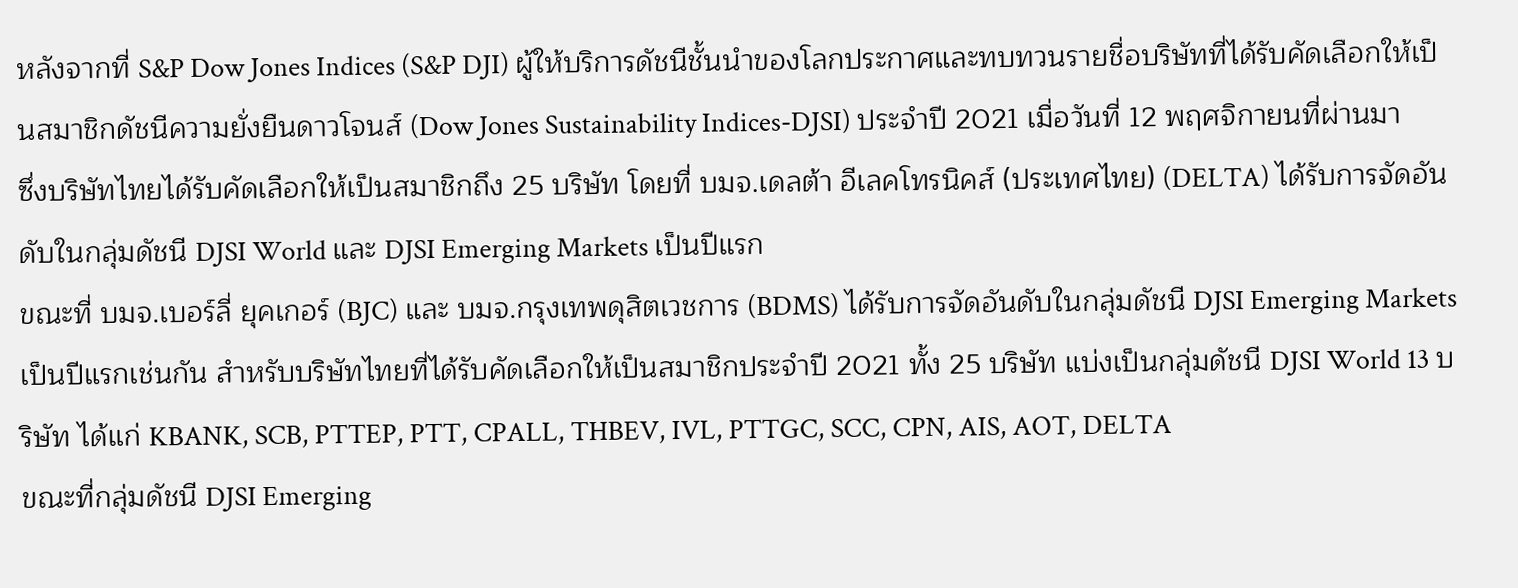หลังจากที่ S&P Dow Jones Indices (S&P DJI) ผู้ให้บริการดัชนีชั้นนำของโลกประกาศและทบทวนรายชื่อบริษัทที่ได้รับคัดเลือกให้เป็นสมาชิกดัชนีความยั่งยืนดาวโจนส์ (Dow Jones Sustainability Indices-DJSI) ประจำปี 2021 เมื่อวันที่ 12 พฤศจิกายนที่ผ่านมา
ซึ่งบริษัทไทยได้รับคัดเลือกให้เป็นสมาชิกถึง 25 บริษัท โดยที่ บมจ.เดลต้า อีเลคโทรนิคส์ (ประเทศไทย) (DELTA) ได้รับการจัดอันดับในกลุ่มดัชนี DJSI World และ DJSI Emerging Markets เป็นปีแรก
ขณะที่ บมจ.เบอร์ลี่ ยุคเกอร์ (BJC) และ บมจ.กรุงเทพดุสิตเวชการ (BDMS) ได้รับการจัดอันดับในกลุ่มดัชนี DJSI Emerging Markets เป็นปีแรกเช่นกัน สำหรับบริษัทไทยที่ได้รับคัดเลือกให้เป็นสมาชิกประจำปี 2021 ทั้ง 25 บริษัท แบ่งเป็นกลุ่มดัชนี DJSI World 13 บริษัท ได้แก่ KBANK, SCB, PTTEP, PTT, CPALL, THBEV, IVL, PTTGC, SCC, CPN, AIS, AOT, DELTA
ขณะที่กลุ่มดัชนี DJSI Emerging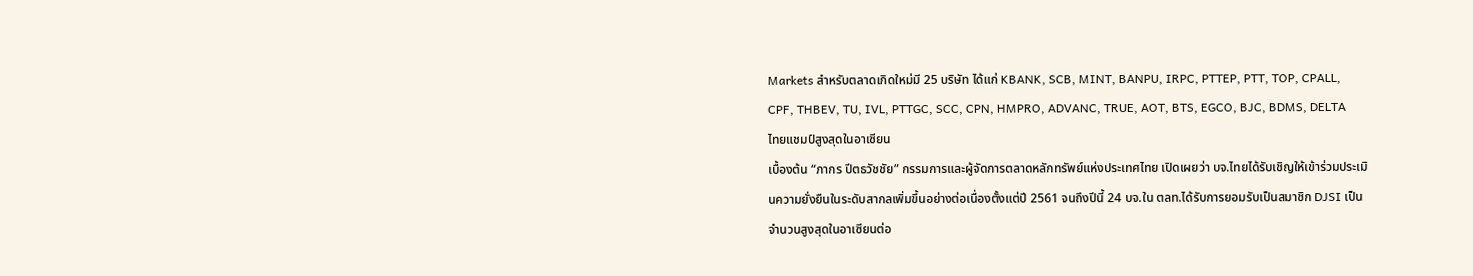Markets สำหรับตลาดเกิดใหม่มี 25 บริษัท ได้แก่ KBANK, SCB, MINT, BANPU, IRPC, PTTEP, PTT, TOP, CPALL, CPF, THBEV, TU, IVL, PTTGC, SCC, CPN, HMPRO, ADVANC, TRUE, AOT, BTS, EGCO, BJC, BDMS, DELTA
ไทยแชมป์สูงสุดในอาเซียน
เบื้องต้น “ภากร ปีตธวัชชัย” กรรมการและผู้จัดการตลาดหลักทรัพย์แห่งประเทศไทย เปิดเผยว่า บจ.ไทยได้รับเชิญให้เข้าร่วมประเมินความยั่งยืนในระดับสากลเพิ่มขึ้นอย่างต่อเนื่องตั้งแต่ปี 2561 จนถึงปีนี้ 24 บจ.ใน ตลท.ได้รับการยอมรับเป็นสมาชิก DJSI เป็นจำนวนสูงสุดในอาเซียนต่อ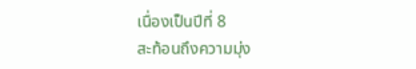เนื่องเป็นปีที่ 8
สะท้อนถึงความมุ่ง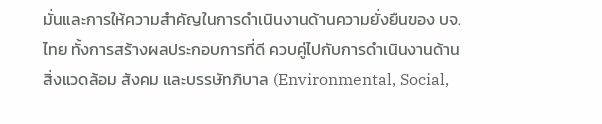มั่นและการให้ความสำคัญในการดำเนินงานด้านความยั่งยืนของ บจ.ไทย ทั้งการสร้างผลประกอบการที่ดี ควบคู่ไปกับการดำเนินงานด้านสิ่งแวดล้อม สังคม และบรรษัทภิบาล (Environmental, Social,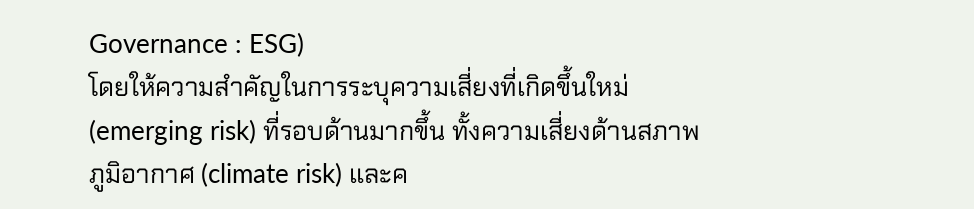Governance : ESG)
โดยให้ความสำคัญในการระบุความเสี่ยงที่เกิดขึ้นใหม่ (emerging risk) ที่รอบด้านมากขึ้น ทั้งความเสี่ยงด้านสภาพภูมิอากาศ (climate risk) และค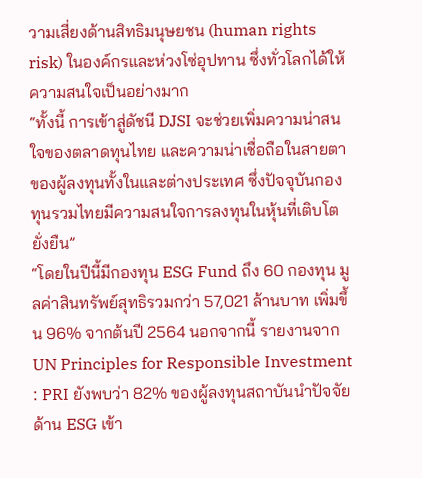วามเสี่ยงด้านสิทธิมนุษยชน (human rights risk) ในองค์กรและห่วงโซ่อุปทาน ซึ่งทั่วโลกได้ให้ความสนใจเป็นอย่างมาก
“ทั้งนี้ การเข้าสู่ดัชนี DJSI จะช่วยเพิ่มความน่าสนใจของตลาดทุนไทย และความน่าเชื่อถือในสายตาของผู้ลงทุนทั้งในและต่างประเทศ ซึ่งปัจจุบันกองทุนรวมไทยมีความสนใจการลงทุนในหุ้นที่เติบโตยั่งยืน”
“โดยในปีนี้มีกองทุน ESG Fund ถึง 60 กองทุน มูลค่าสินทรัพย์สุทธิรวมกว่า 57,021 ล้านบาท เพิ่มขึ้น 96% จากต้นปี 2564 นอกจากนี้ รายงานจาก UN Principles for Responsible Investment : PRI ยังพบว่า 82% ของผู้ลงทุนสถาบันนำปัจจัยด้าน ESG เข้า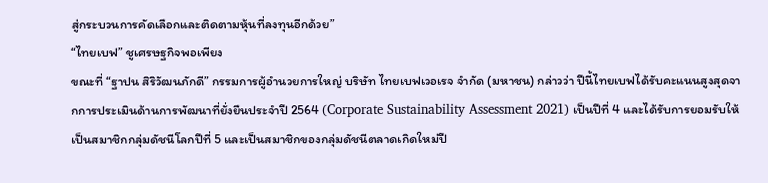สู่กระบวนการคัดเลือกและติดตามหุ้นที่ลงทุนอีกด้วย”
“ไทยเบฟ” ชูเศรษฐกิจพอเพียง
ขณะที่ “ฐาปน สิริวัฒนภักดี” กรรมการผู้อำนวยการใหญ่ บริษัท ไทยเบฟเวอเรจ จำกัด (มหาชน) กล่าวว่า ปีนี้ไทยเบฟได้รับคะแนนสูงสุดจากการประเมินด้านการพัฒนาที่ยั่งยืนประจำปี 2564 (Corporate Sustainability Assessment 2021) เป็นปีที่ 4 และได้รับการยอมรับให้เป็นสมาชิกกลุ่มดัชนีโลกปีที่ 5 และเป็นสมาชิกของกลุ่มดัชนีตลาดเกิดใหม่ปี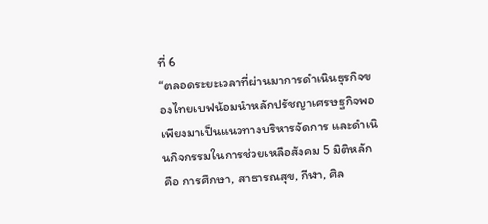ที่ 6
“ตลอดระยะเวลาที่ผ่านมาการดำเนินธุรกิจของไทยเบฟน้อมนำหลักปรัชญาเศรษฐกิจพอเพียงมาเป็นแนวทางบริหารจัดการ และดำเนินกิจกรรมในการช่วยเหลือสังคม 5 มิติหลัก คือ การศึกษา, สาธารณสุข, กีฬา, ศิล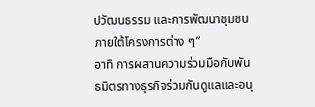ปวัฒนธรรม และการพัฒนาชุมชน ภายใต้โครงการต่าง ๆ”
อาทิ การผสานความร่วมมือกับพันธมิตรทางธุรกิจร่วมกันดูแลและอนุ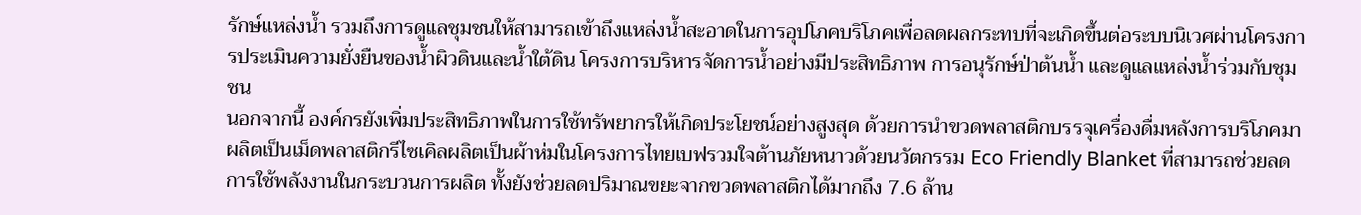รักษ์แหล่งน้ำ รวมถึงการดูแลชุมชนให้สามารถเข้าถึงแหล่งน้ำสะอาดในการอุปโภคบริโภคเพื่อลดผลกระทบที่จะเกิดขึ้นต่อระบบนิเวศผ่านโครงการประเมินความยั่งยืนของน้ำผิวดินและน้ำใต้ดิน โครงการบริหารจัดการน้ำอย่างมีประสิทธิภาพ การอนุรักษ์ป่าต้นน้ำ และดูแลแหล่งน้ำร่วมกับชุมชน
นอกจากนี้ องค์กรยังเพิ่มประสิทธิภาพในการใช้ทรัพยากรให้เกิดประโยชน์อย่างสูงสุด ด้วยการนำขวดพลาสติกบรรจุเครื่องดื่มหลังการบริโภคมาผลิตเป็นเม็ดพลาสติกรีไซเคิลผลิตเป็นผ้าห่มในโครงการไทยเบฟรวมใจต้านภัยหนาวด้วยนวัตกรรม Eco Friendly Blanket ที่สามารถช่วยลดการใช้พลังงานในกระบวนการผลิต ทั้งยังช่วยลดปริมาณขยะจากขวดพลาสติกได้มากถึง 7.6 ล้าน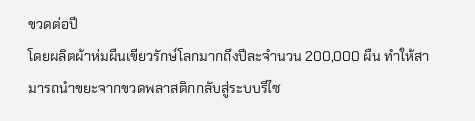ขวดต่อปี
โดยผลิตผ้าห่มผืนเขียวรักษ์โลกมากถึงปีละจำนวน 200,000 ผืน ทำให้สามารถนำขยะจากขวดพลาสติกกลับสู่ระบบรีไซ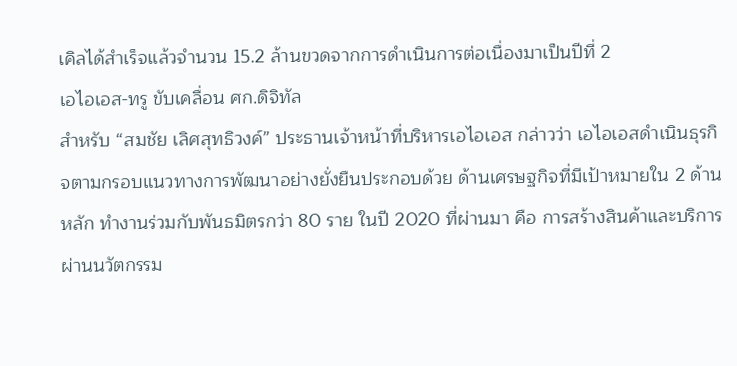เคิลได้สำเร็จแล้วจำนวน 15.2 ล้านขวดจากการดำเนินการต่อเนื่องมาเป็นปีที่ 2
เอไอเอส-ทรู ขับเคลื่อน ศก.ดิจิทัล
สำหรับ “สมชัย เลิศสุทธิวงค์” ประธานเจ้าหน้าที่บริหารเอไอเอส กล่าวว่า เอไอเอสดำเนินธุรกิจตามกรอบแนวทางการพัฒนาอย่างยั่งยืนประกอบด้วย ด้านเศรษฐกิจที่มีเป้าหมายใน 2 ด้านหลัก ทำงานร่วมกับพันธมิตรกว่า 80 ราย ในปี 2020 ที่ผ่านมา คือ การสร้างสินค้าและบริการผ่านนวัตกรรม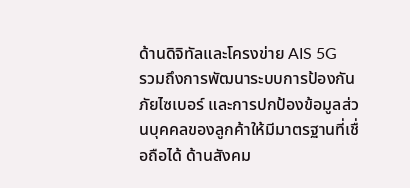ด้านดิจิทัลและโครงข่าย AIS 5G
รวมถึงการพัฒนาระบบการป้องกันภัยไซเบอร์ และการปกป้องข้อมูลส่วนบุคคลของลูกค้าให้มีมาตรฐานที่เชื่อถือได้ ด้านสังคม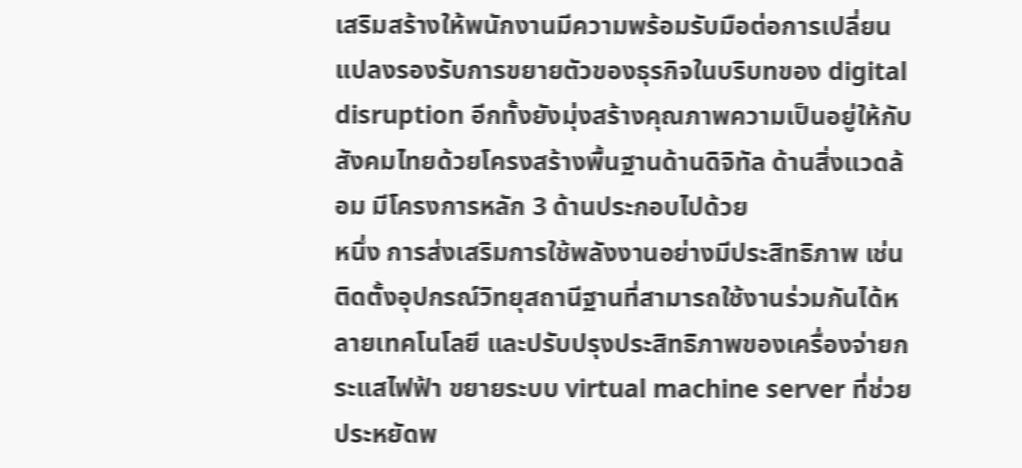เสริมสร้างให้พนักงานมีความพร้อมรับมือต่อการเปลี่ยนแปลงรองรับการขยายตัวของธุรกิจในบริบทของ digital disruption อีกทั้งยังมุ่งสร้างคุณภาพความเป็นอยู่ให้กับสังคมไทยด้วยโครงสร้างพื้นฐานด้านดิจิทัล ด้านสิ่งแวดล้อม มีโครงการหลัก 3 ด้านประกอบไปด้วย
หนึ่ง การส่งเสริมการใช้พลังงานอย่างมีประสิทธิภาพ เช่น ติดตั้งอุปกรณ์วิทยุสถานีฐานที่สามารถใช้งานร่วมกันได้หลายเทคโนโลยี และปรับปรุงประสิทธิภาพของเครื่องจ่ายกระแสไฟฟ้า ขยายระบบ virtual machine server ที่ช่วยประหยัดพ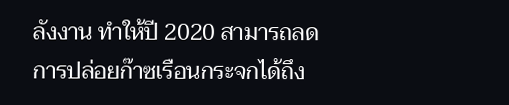ลังงาน ทำให้ปี 2020 สามารถลดการปล่อยก๊าซเรือนกระจกได้ถึง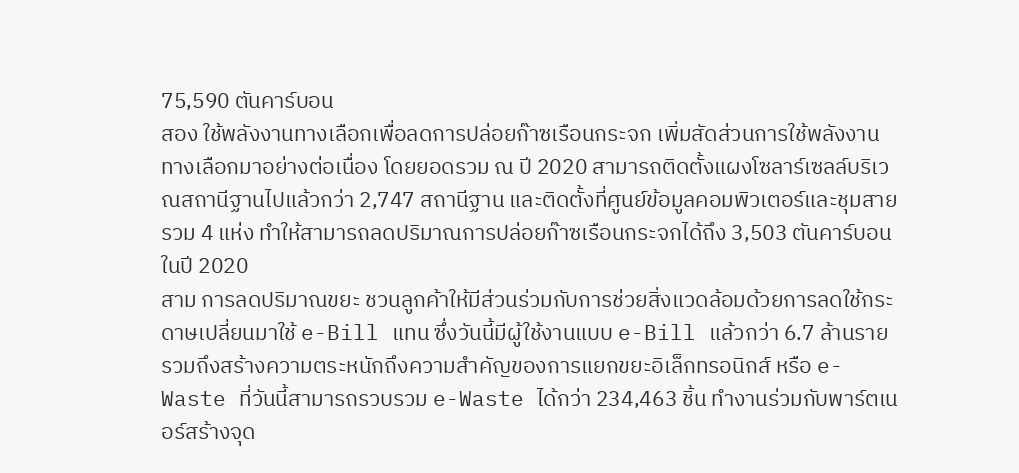75,590 ตันคาร์บอน
สอง ใช้พลังงานทางเลือกเพื่อลดการปล่อยก๊าซเรือนกระจก เพิ่มสัดส่วนการใช้พลังงานทางเลือกมาอย่างต่อเนื่อง โดยยอดรวม ณ ปี 2020 สามารถติดตั้งแผงโซลาร์เซลล์บริเวณสถานีฐานไปแล้วกว่า 2,747 สถานีฐาน และติดตั้งที่ศูนย์ข้อมูลคอมพิวเตอร์และชุมสายรวม 4 แห่ง ทำให้สามารถลดปริมาณการปล่อยก๊าซเรือนกระจกได้ถึง 3,503 ตันคาร์บอนในปี 2020
สาม การลดปริมาณขยะ ชวนลูกค้าให้มีส่วนร่วมกับการช่วยสิ่งแวดล้อมด้วยการลดใช้กระดาษเปลี่ยนมาใช้ e-Bill แทน ซึ่งวันนี้มีผู้ใช้งานแบบ e-Bill แล้วกว่า 6.7 ล้านราย รวมถึงสร้างความตระหนักถึงความสำคัญของการแยกขยะอิเล็กทรอนิกส์ หรือ e-Waste ที่วันนี้สามารถรวบรวม e-Waste ได้กว่า 234,463 ชิ้น ทำงานร่วมกับพาร์ตเนอร์สร้างจุด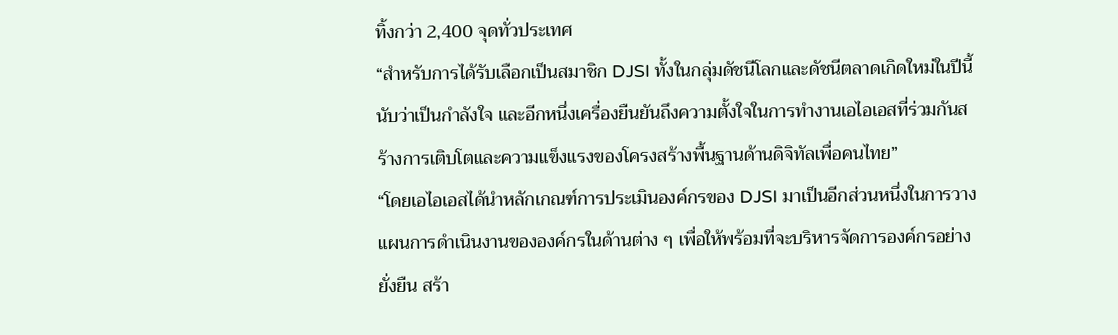ทิ้งกว่า 2,400 จุดทั่วประเทศ
“สำหรับการได้รับเลือกเป็นสมาชิก DJSI ทั้งในกลุ่มดัชนีโลกและดัชนีตลาดเกิดใหม่ในปีนี้ นับว่าเป็นกำลังใจ และอีกหนึ่งเครื่องยืนยันถึงความตั้งใจในการทำงานเอไอเอสที่ร่วมกันสร้างการเติบโตและความแข็งแรงของโครงสร้างพื้นฐานด้านดิจิทัลเพื่อคนไทย”
“โดยเอไอเอสได้นำหลักเกณฑ์การประเมินองค์กรของ DJSI มาเป็นอีกส่วนหนึ่งในการวางแผนการดำเนินงานขององค์กรในด้านต่าง ๆ เพื่อให้พร้อมที่จะบริหารจัดการองค์กรอย่างยั่งยืน สร้า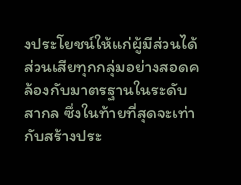งประโยชน์ให้แก่ผู้มีส่วนได้ส่วนเสียทุกกลุ่มอย่างสอดคล้องกับมาตรฐานในระดับสากล ซึ่งในท้ายที่สุดจะเท่ากับสร้างประ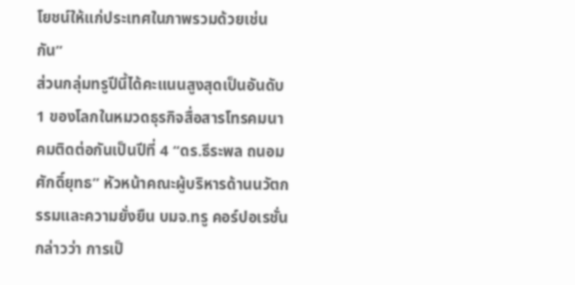โยชน์ให้แก่ประเทศในภาพรวมด้วยเช่นกัน”
ส่วนกลุ่มทรูปีนี้ได้คะแนนสูงสุดเป็นอันดับ 1 ของโลกในหมวดธุรกิจสื่อสารโทรคมนาคมติดต่อกันเป็นปีที่ 4 “ดร.ธีระพล ถนอมศักดิ์ยุทธ” หัวหน้าคณะผู้บริหารด้านนวัตกรรมและความยั่งยืน บมจ.ทรู คอร์ปอเรชั่น กล่าวว่า การเป็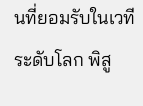นที่ยอมรับในเวทีระดับโลก พิสู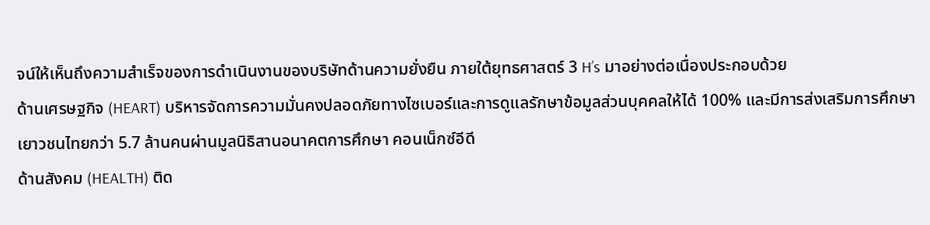จน์ให้เห็นถึงความสำเร็จของการดำเนินงานของบริษัทด้านความยั่งยืน ภายใต้ยุทธศาสตร์ 3 H’s มาอย่างต่อเนื่องประกอบด้วย
ด้านเศรษฐกิจ (HEART) บริหารจัดการความมั่นคงปลอดภัยทางไซเบอร์และการดูแลรักษาข้อมูลส่วนบุคคลให้ได้ 100% และมีการส่งเสริมการศึกษาเยาวชนไทยกว่า 5.7 ล้านคนผ่านมูลนิธิสานอนาคตการศึกษา คอนเน็กซ์อีดี
ด้านสังคม (HEALTH) ติด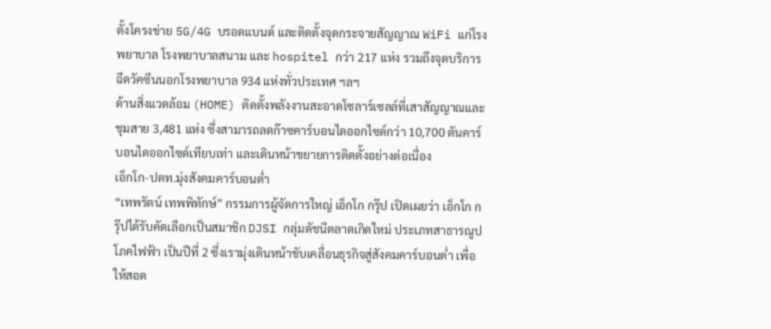ตั้งโครงข่าย 5G/4G บรอดแบนด์ และติดตั้งจุดกระจายสัญญาณ WiFi แก่โรงพยาบาล โรงพยาบาลสนาม และ hospitel กว่า 217 แห่ง รวมถึงจุดบริการฉีดวัคซีนนอกโรงพยาบาล 934 แห่งทั่วประเทศ ฯลฯ
ด้านสิ่งแวดล้อม (HOME) ติดตั้งพลังงานสะอาดโซลาร์เซลล์ที่เสาสัญญาณและชุมสาย 3,481 แห่ง ซึ่งสามารถลดก๊าซคาร์บอนไดออกไซด์กว่า 10,700 ตันคาร์บอนไดออกไซด์เทียบเท่า และเดินหน้าขยายการติดตั้งอย่างต่อเนื่อง
เอ็กโก-ปตท.มุ่งสังคมคาร์บอนต่ำ
“เทพรัตน์ เทพพิทักษ์” กรรมการผู้จัดการใหญ่ เอ็กโก กรุ๊ป เปิดเผยว่า เอ็กโก กรุ๊ปได้รับคัดเลือกเป็นสมาชิก DJSI กลุ่มดัชนีตลาดเกิดใหม่ ประเภทสาธารณูปโภคไฟฟ้า เป็นปีที่ 2 ซึ่งเรามุ่งเดินหน้าขับเคลื่อนธุรกิจสู่สังคมคาร์บอนต่ำ เพื่อให้สอด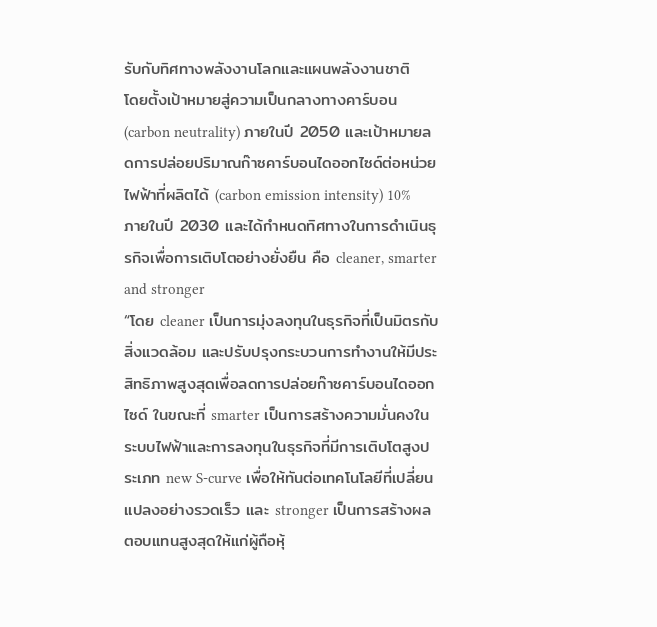รับกับทิศทางพลังงานโลกและแผนพลังงานชาติ
โดยตั้งเป้าหมายสู่ความเป็นกลางทางคาร์บอน (carbon neutrality) ภายในปี 2050 และเป้าหมายลดการปล่อยปริมาณก๊าซคาร์บอนไดออกไซด์ต่อหน่วยไฟฟ้าที่ผลิตได้ (carbon emission intensity) 10% ภายในปี 2030 และได้กำหนดทิศทางในการดำเนินธุรกิจเพื่อการเติบโตอย่างยั่งยืน คือ cleaner, smarter and stronger
“โดย cleaner เป็นการมุ่งลงทุนในธุรกิจที่เป็นมิตรกับสิ่งแวดล้อม และปรับปรุงกระบวนการทำงานให้มีประสิทธิภาพสูงสุดเพื่อลดการปล่อยก๊าซคาร์บอนไดออกไซด์ ในขณะที่ smarter เป็นการสร้างความมั่นคงในระบบไฟฟ้าและการลงทุนในธุรกิจที่มีการเติบโตสูงประเภท new S-curve เพื่อให้ทันต่อเทคโนโลยีที่เปลี่ยนแปลงอย่างรวดเร็ว และ stronger เป็นการสร้างผลตอบแทนสูงสุดให้แก่ผู้ถือหุ้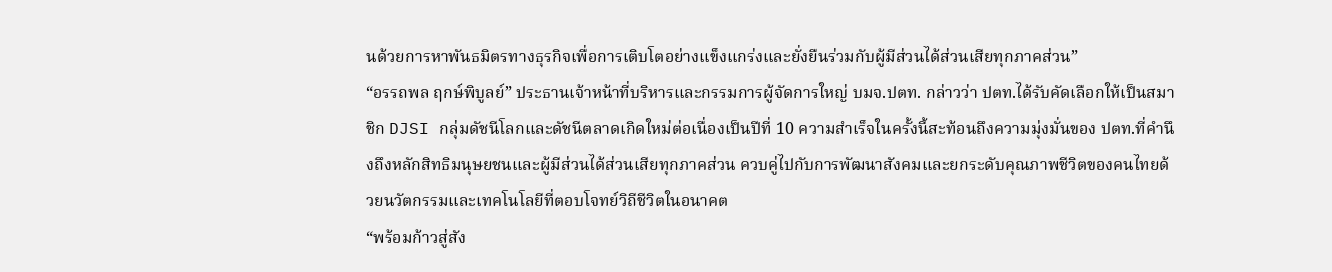นด้วยการหาพันธมิตรทางธุรกิจเพื่อการเติบโตอย่างแข็งแกร่งและยั่งยืนร่วมกับผู้มีส่วนได้ส่วนเสียทุกภาคส่วน”
“อรรถพล ฤกษ์พิบูลย์” ประธานเจ้าหน้าที่บริหารและกรรมการผู้จัดการใหญ่ บมจ.ปตท. กล่าวว่า ปตท.ได้รับคัดเลือกให้เป็นสมาชิก DJSI กลุ่มดัชนีโลกและดัชนีตลาดเกิดใหม่ต่อเนื่องเป็นปีที่ 10 ความสำเร็จในครั้งนี้สะท้อนถึงความมุ่งมั่นของ ปตท.ที่คำนึงถึงหลักสิทธิมนุษยชนและผู้มีส่วนได้ส่วนเสียทุกภาคส่วน ควบคู่ไปกับการพัฒนาสังคมและยกระดับคุณภาพชีวิตของคนไทยด้วยนวัตกรรมและเทคโนโลยีที่ตอบโจทย์วิถีชีวิตในอนาคต
“พร้อมก้าวสู่สัง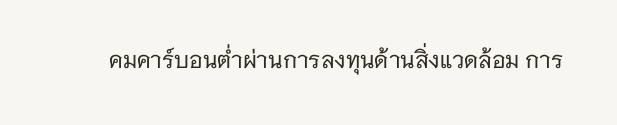คมคาร์บอนต่ำผ่านการลงทุนด้านสิ่งแวดล้อม การ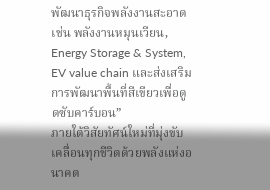พัฒนาธุรกิจพลังงานสะอาด เช่น พลังงานหมุนเวียน, Energy Storage & System, EV value chain และส่งเสริมการพัฒนาพื้นที่สีเขียวเพื่อดูดซับคาร์บอน”
ภายใต้วิสัยทัศน์ใหม่ที่มุ่งขับเคลื่อนทุกชีวิตด้วยพลังแห่งอนาคต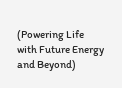(Powering Life with Future Energy and Beyond)